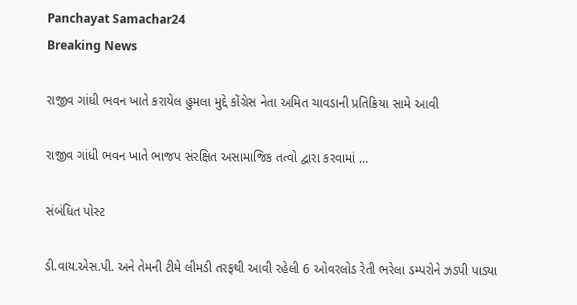Panchayat Samachar24
Breaking News

રાજીવ ગાંધી ભવન ખાતે કરાયેલ હુમલા મુદ્દે કોંગ્રેસ નેતા અમિત ચાવડાની પ્રતિક્રિયા સામે આવી

રાજીવ ગાંધી ભવન ખાતે ભાજપ સંરક્ષિત અસામાજિક તત્વો દ્વારા કરવામાં …

સંબંધિત પોસ્ટ

ડી.વાય.એસ.પી. અને તેમની ટીમે લીમડી તરફથી આવી રહેલી 6 ઓવરલોડ રેતી ભરેલા ડમ્પરોને ઝડપી પાડ્યા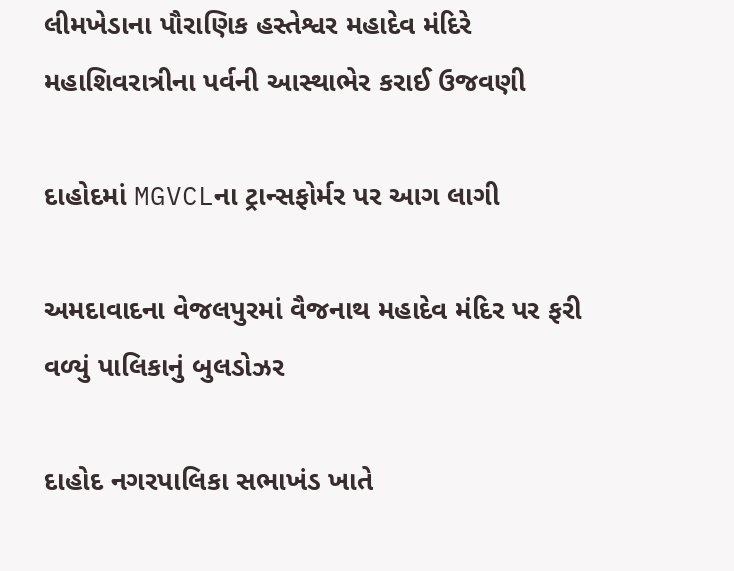લીમખેડાના પૌરાણિક હસ્તેશ્વર મહાદેવ મંદિરે મહાશિવરાત્રીના પર્વની આસ્થાભેર કરાઈ ઉજવણી

દાહોદમાં MGVCLના ટ્રાન્સફોર્મર પર આગ લાગી

અમદાવાદના વેજલપુરમાં વૈજનાથ મહાદેવ મંદિર પર ફરી વળ્યું પાલિકાનું બુલડોઝર

દાહોદ નગરપાલિકા સભાખંડ ખાતે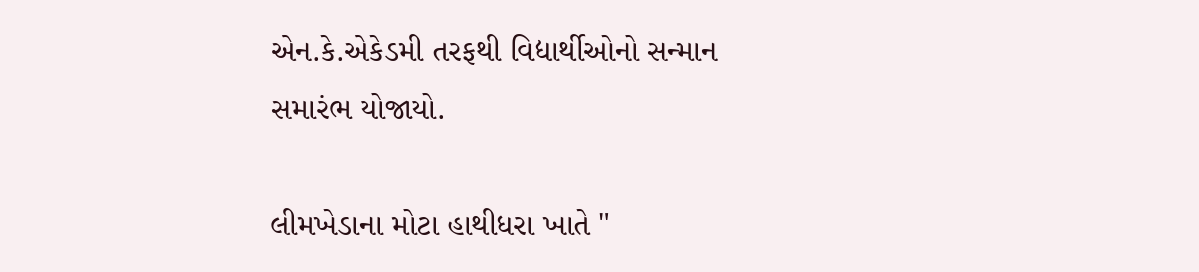એન.કે.એકેડમી તરફથી વિદ્યાર્થીઓનો સન્માન સમારંભ યોજાયો.

લીમખેડાના મોટા હાથીધરા ખાતે "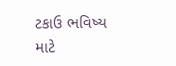ટકાઉ ભવિષ્ય માટે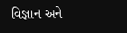વિજ્ઞાન અને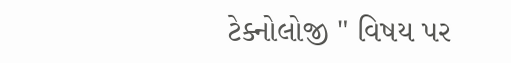ટેક્નોલોજી " વિષય પર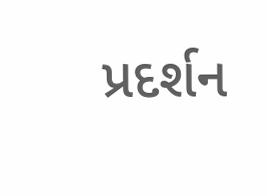પ્રદર્શન